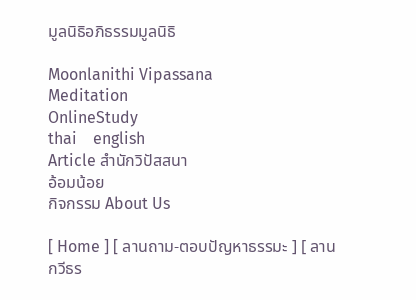มูลนิธิอภิธรรมมูลนิธิ

Moonlanithi Vipassana
Meditation
OnlineStudy
thai    english
Article สำนักวิปัสสนา
อ้อมน้อย
กิจกรรม About Us

[ Home ] [ ลานถาม-ตอบปัญหาธรรมะ ] [ ลานกวีธร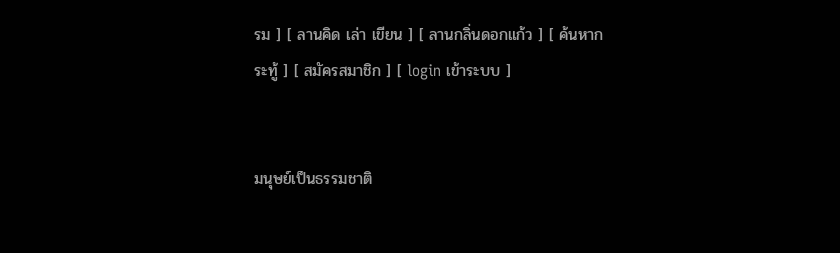รม ] [ ลานคิด เล่า เขียน ] [ ลานกลิ่นดอกแก้ว ] [ ค้นหากระทู้ ] [ สมัครสมาชิก ] [ login เข้าระบบ ]


มนุษย์เป็นธรรมชาติ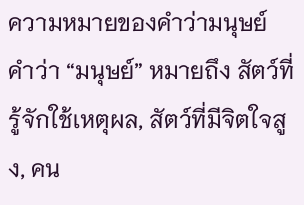ความหมายของคำว่ามนุษย์
คำว่า “มนุษย์” หมายถึง สัตว์ที่รู้จักใช้เหตุผล, สัตว์ที่มีจิตใจสูง, คน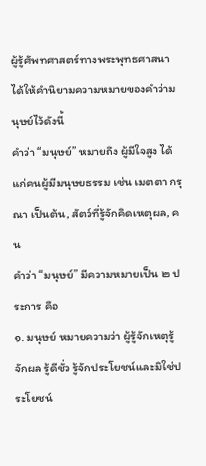ผู้รู้ศัพทศาสตร์ทางพระพุทธศาสนา ได้ให้คำนิยามความหมายของคำว่ามนุษย์ไว้ดังนี้
คำว่า “มนุษย์” หมายถึง ผู้มีใจสูง ได้แก่คนผู้มีมนุษยธรรม เช่น เมตตา กรุณา เป็นต้น, สัตว์ที่รู้จักคิดเหตุผล, คน
คำว่า “มนุษย์” มีความหมายเป็น ๒ ประการ คือ
๑. มนุษย์ หมายความว่า ผู้รู้จักเหตุรู้จักผล รู้ดีชั่ว รู้จักประโยชน์และมิใช่ประโยชน์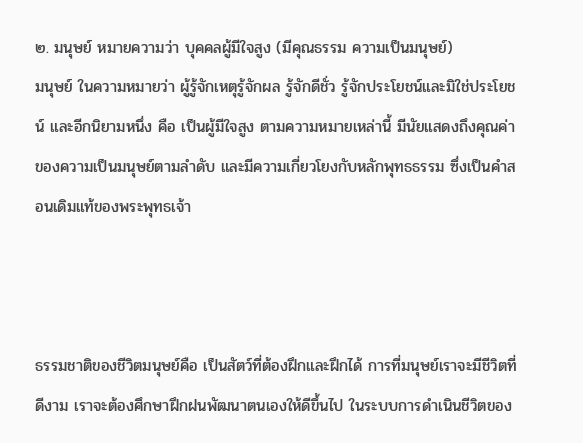๒. มนุษย์ หมายความว่า บุคคลผู้มีใจสูง (มีคุณธรรม ความเป็นมนุษย์)
มนุษย์ ในความหมายว่า ผู้รู้จักเหตุรู้จักผล รู้จักดีชั่ว รู้จักประโยชน์และมิใช่ประโยชน์ และอีกนิยามหนึ่ง คือ เป็นผู้มีใจสูง ตามความหมายเหล่านี้ มีนัยแสดงถึงคุณค่าของความเป็นมนุษย์ตามลำดับ และมีความเกี่ยวโยงกับหลักพุทธธรรม ซึ่งเป็นคำสอนเดิมแท้ของพระพุทธเจ้า



ธรรมชาติของชีวิตมนุษย์คือ เป็นสัตว์ที่ต้องฝึกและฝึกได้ การที่มนุษย์เราจะมีชีวิตที่ดีงาม เราจะต้องศึกษาฝึกฝนพัฒนาตนเองให้ดีขึ้นไป ในระบบการดำเนินชีวิตของ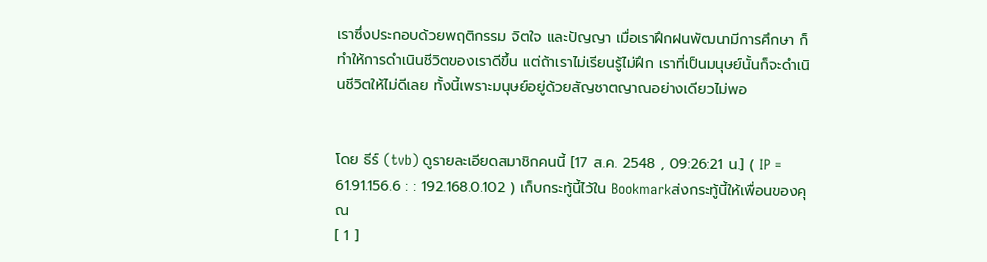เราซึ่งประกอบด้วยพฤติกรรม จิตใจ และปัญญา เมื่อเราฝึกฝนพัฒนามีการศึกษา ก็ทำให้การดำเนินชีวิตของเราดีขึ้น แต่ถ้าเราไม่เรียนรู้ไม่ฝึก เราที่เป็นมนุษย์นั้นก็จะดำเนินชีวิตให้ไม่ดีเลย ทั้งนี้เพราะมนุษย์อยู่ด้วยสัญชาตญาณอย่างเดียวไม่พอ


โดย ธีร์ (tvb) ดูรายละเอียดสมาชิกคนนี้ [17 ส.ค. 2548 , 09:26:21 น.] ( IP = 61.91.156.6 : : 192.168.0.102 ) เก็บกระทู้นี้ไว้ใน Bookmarkส่งกระทู้นี้ให้เพื่อนของคุณ
[ 1 ]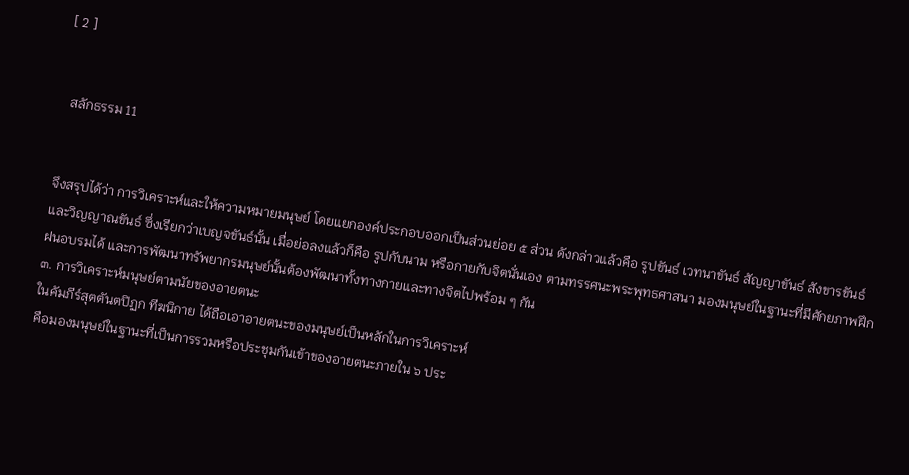[ 2 ]


  สลักธรรม 11


จึงสรุปได้ว่า การวิเคราะห์และให้ความหมายมนุษย์ โดยแยกองค์ประกอบออกเป็นส่วนย่อย ๕ ส่วน ดังกล่าวแล้วคือ รูปขันธ์ เวทนาขันธ์ สัญญาขันธ์ สังขารขันธ์ และวิญญาณขันธ์ ซึ่งเรียกว่าเบญจขันธ์นั้น เมื่อย่อลงแล้วก็คือ รูปกับนาม หรือกายกับจิตนั่นเอง ตามทรรศนะพระพุทธศาสนา มองมนุษย์ในฐานะที่มีศักยภาพฝึกฝนอบรมได้ และการพัฒนาทรัพยากรมนุษย์นั้นต้องพัฒนาทั้งทางกายและทางจิตไปพร้อม ๆ กัน
๓. การวิเคราะห์มนุษย์ตามนัยของอายตนะ
ในคัมภีร์สุตตันตปิฏก ทีฆนิกาย ได้ถือเอาอายตนะของมนุษย์เป็นหลักในการวิเคราะห์
คือมองมนุษย์ในฐานะที่เป็นการรวมหรือประชุมกันเข้าของอายตนะภายใน ๖ ประ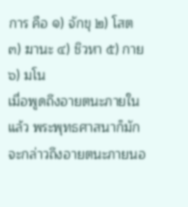การ คือ ๑) จักขุ ๒) โสต ๓) ฆานะ ๔) ชิวหา ๕) กาย ๖) มโน
เมื่อพูดถึงอายตนะภายในแล้ว พระพุทธศาสนาก็มักจะกล่าวถึงอายตนะภายนอ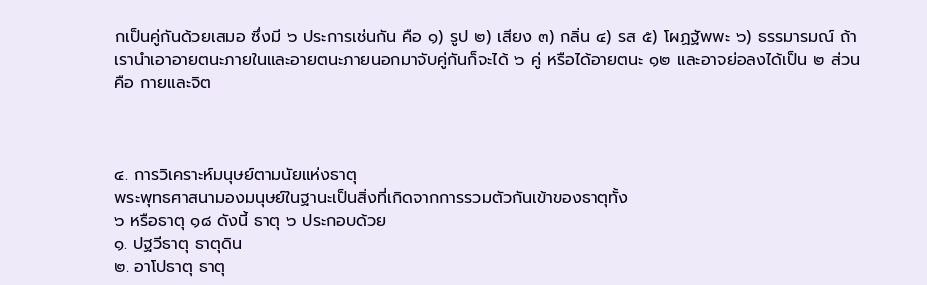กเป็นคู่กันด้วยเสมอ ซึ่งมี ๖ ประการเช่นกัน คือ ๑) รูป ๒) เสียง ๓) กลิ่น ๔) รส ๕) โผฏฐัพพะ ๖) ธรรมารมณ์ ถ้าเรานำเอาอายตนะภายในและอายตนะภายนอกมาจับคู่กันก็จะได้ ๖ คู่ หรือได้อายตนะ ๑๒ และอาจย่อลงได้เป็น ๒ ส่วน คือ กายและจิต



๔. การวิเคราะห์มนุษย์ตามนัยแห่งธาตุ
พระพุทธศาสนามองมนุษย์ในฐานะเป็นสิ่งที่เกิดจากการรวมตัวกันเข้าของธาตุทั้ง
๖ หรือธาตุ ๑๘ ดังนี้ ธาตุ ๖ ประกอบด้วย
๑. ปฐวีธาตุ ธาตุดิน
๒. อาโปธาตุ ธาตุ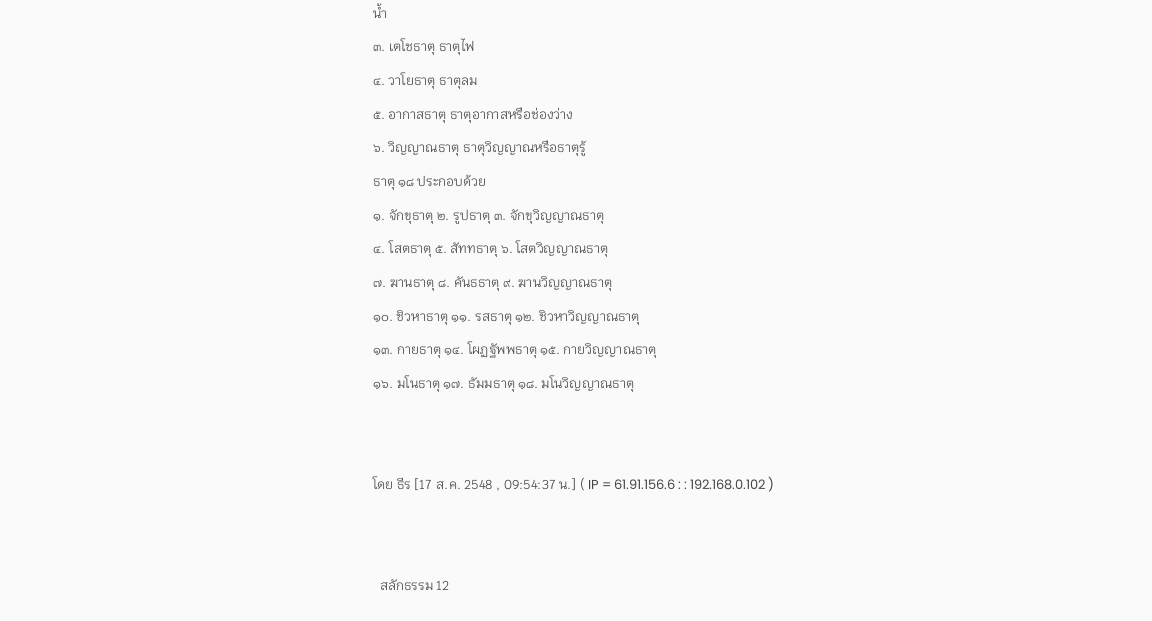น้ำ
๓. เตโชธาตุ ธาตุไฟ
๔. วาโยธาตุ ธาตุลม
๕. อากาสธาตุ ธาตุอากาสหรือช่องว่าง
๖. วิญญาณธาตุ ธาตุวิญญาณหรือธาตุรู้
ธาตุ ๑๘ ประกอบด้วย
๑. จักขุธาตุ ๒. รูปธาตุ ๓. จักขุวิญญาณธาตุ
๔. โสตธาตุ ๕. สัททธาตุ ๖. โสตวิญญาณธาตุ
๗. ฆานธาตุ ๘. คันธธาตุ ๙. ฆานวิญญาณธาตุ
๑๐. ชิวหาธาตุ ๑๑. รสธาตุ ๑๒. ชิวหาวิญญาณธาตุ
๑๓. กายธาตุ ๑๔. โผฏฐัพพธาตุ ๑๕. กายวิญญาณธาตุ
๑๖. มโนธาตุ ๑๗. ธัมมธาตุ ๑๘. มโนวิญญาณธาตุ


โดย ธีร [17 ส.ค. 2548 , 09:54:37 น.] ( IP = 61.91.156.6 : : 192.168.0.102 )


  สลักธรรม 12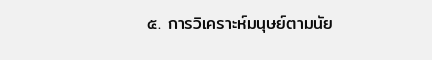๕. การวิเคราะห์มนุษย์ตามนัย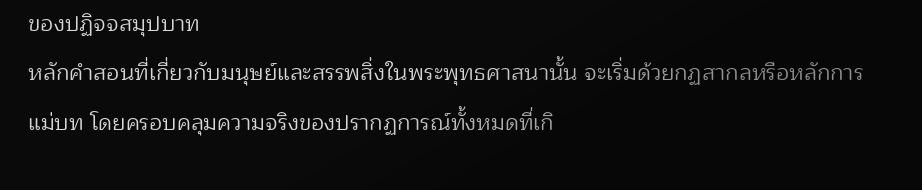ของปฏิจจสมุปบาท
หลักคำสอนที่เกี่ยวกับมนุษย์และสรรพสิ่งในพระพุทธศาสนานั้น จะเริ่มด้วยกฏสากลหรือหลักการแม่บท โดยครอบคลุมความจริงของปรากฏการณ์ทั้งหมดที่เกิ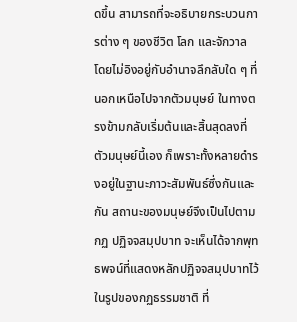ดขึ้น สามารถที่จะอธิบายกระบวนการต่าง ๆ ของชีวิต โลก และจักวาล โดยไม่อิงอยู่กับอำนาจลึกลับใด ๆ ที่นอกเหนือไปจากตัวมนุษย์ ในทางตรงข้ามกลับเริ่มต้นและสิ้นสุดลงที่ตัวมนุษย์นี้เอง ก็เพราะทั้งหลายดำรงอยู่ในฐานะภาวะสัมพันธ์ซึ่งกันและกัน สถานะของมนุษย์จึงเป็นไปตามกฏ ปฏิจจสมุปบาท จะเห็นได้จากพุทธพจน์ที่แสดงหลักปฏิจจสมุปบาทไว้ในรูปของกฏธรรมชาติ ที่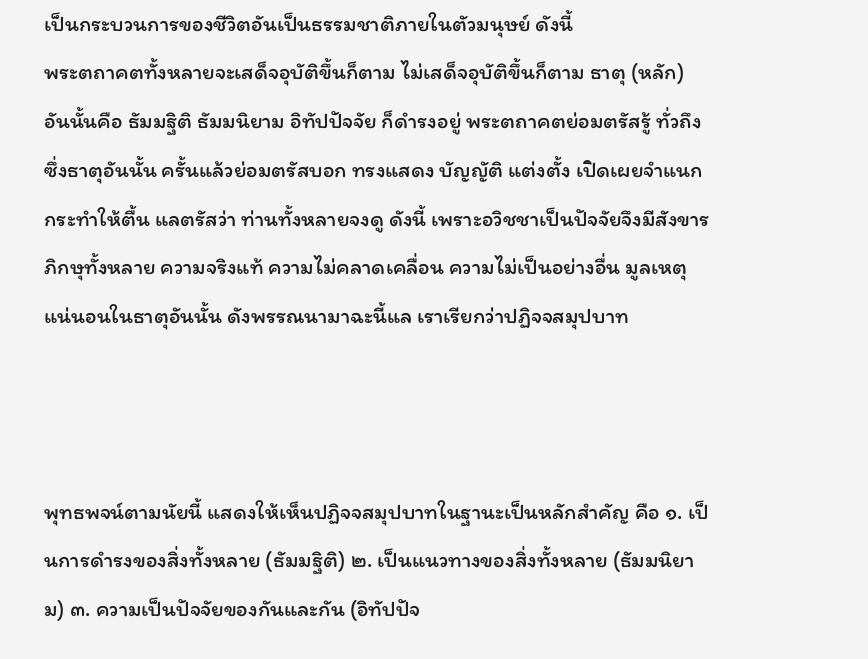เป็นกระบวนการของชีวิตอันเป็นธรรมชาติภายในตัวมนุษย์ ดังนี้
พระตถาคตทั้งหลายจะเสด็จอุบัติขึ้นก็ตาม ไม่เสด็จอุบัติขึ้นก็ตาม ธาตุ (หลัก) อันนั้นคือ ธัมมฐิติ ธัมมนิยาม อิทัปปัจจัย ก็ดำรงอยู่ พระตถาคตย่อมตรัสรู้ ทั่วถึงซึ่งธาตุอันนั้น ครั้นแล้วย่อมตรัสบอก ทรงแสดง บัญญัติ แต่งตั้ง เปิดเผยจำแนก กระทำให้ตื้น แลตรัสว่า ท่านทั้งหลายจงดู ดังนี้ เพราะอวิชชาเป็นปัจจัยจึงมีสังขาร ภิกษุทั้งหลาย ความจริงแท้ ความไม่คลาดเคลื่อน ความไม่เป็นอย่างอื่น มูลเหตุแน่นอนในธาตุอันนั้น ดังพรรณนามาฉะนี้แล เราเรียกว่าปฏิจจสมุปบาท



พุทธพจน์ตามนัยนี้ แสดงให้เห็นปฏิจจสมุปบาทในฐานะเป็นหลักสำคัญ คือ ๑. เป็นการดำรงของสิ่งทั้งหลาย (ธัมมฐิติ) ๒. เป็นแนวทางของสิ่งทั้งหลาย (ธัมมนิยาม) ๓. ความเป็นปัจจัยของกันและกัน (อิทัปปัจ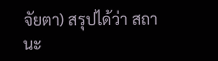จัยตา) สรุปได้ว่า สถานะ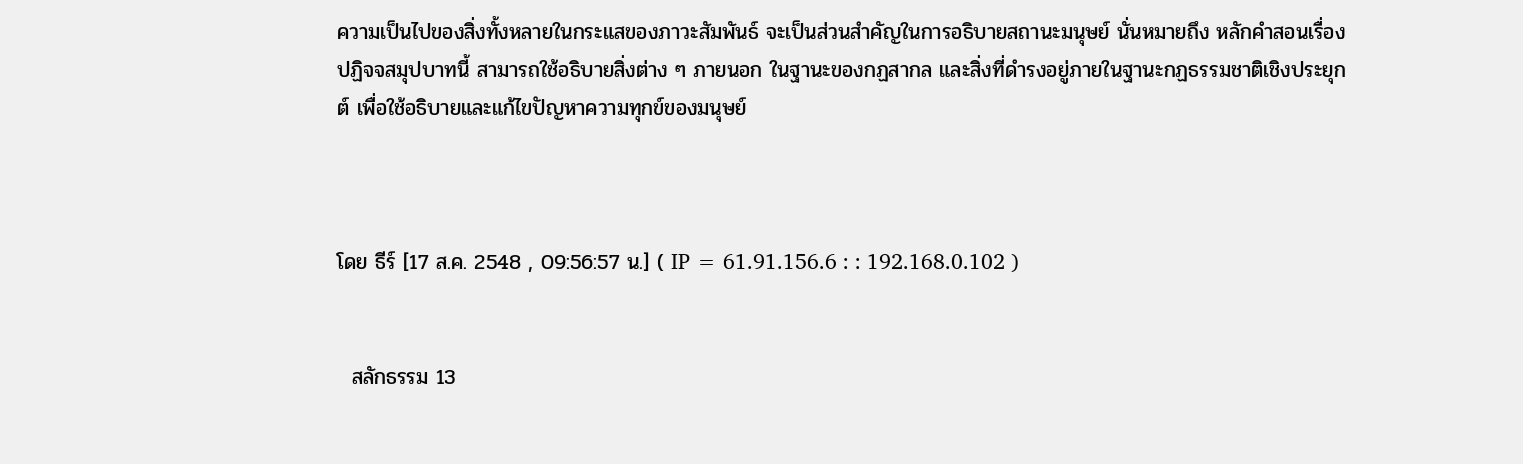ความเป็นไปของสิ่งทั้งหลายในกระแสของภาวะสัมพันธ์ จะเป็นส่วนสำคัญในการอธิบายสถานะมนุษย์ นั่นหมายถึง หลักคำสอนเรื่องปฏิจจสมุปบาทนี้ สามารถใช้อธิบายสิ่งต่าง ๆ ภายนอก ในฐานะของกฏสากล และสิ่งที่ดำรงอยู่ภายในฐานะกฏธรรมชาติเชิงประยุกต์ เพื่อใช้อธิบายและแก้ไขปัญหาความทุกข์ของมนุษย์



โดย ธีร์ [17 ส.ค. 2548 , 09:56:57 น.] ( IP = 61.91.156.6 : : 192.168.0.102 )


  สลักธรรม 13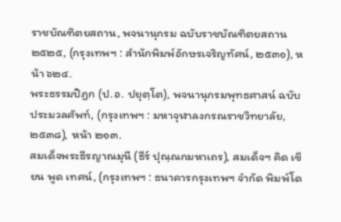ราชบัณฑิตยสถาน, พจนานุกรม ฉบับราชบัณฑิตยสถาน ๒๕๒๕, (กรุงเทพฯ : สำนักพิมพ์อักษรเจริญทัศน์, ๒๕๓๑), หน้า ๖๒๔.
พระธรรมปิฎก (ป.อ. ปยุตฺโต), พจนานุกรมพุทธศาสน์ ฉบับประมวลศัพท์, (กรุงเทพฯ : มหาจุฬาลงกรณราชวิทยาลัย, ๒๕๓๘), หน้า ๒๑๓.
สมเด็จพระธีรญาณมุนี (ธีร์ ปุณฺณกมหาเถร), สมเด็จฯ คิด เขียน พูด เทศน์, (กรุงเทพฯ : ธนาคารกรุงเทพฯ จำกัด พิมพ์โด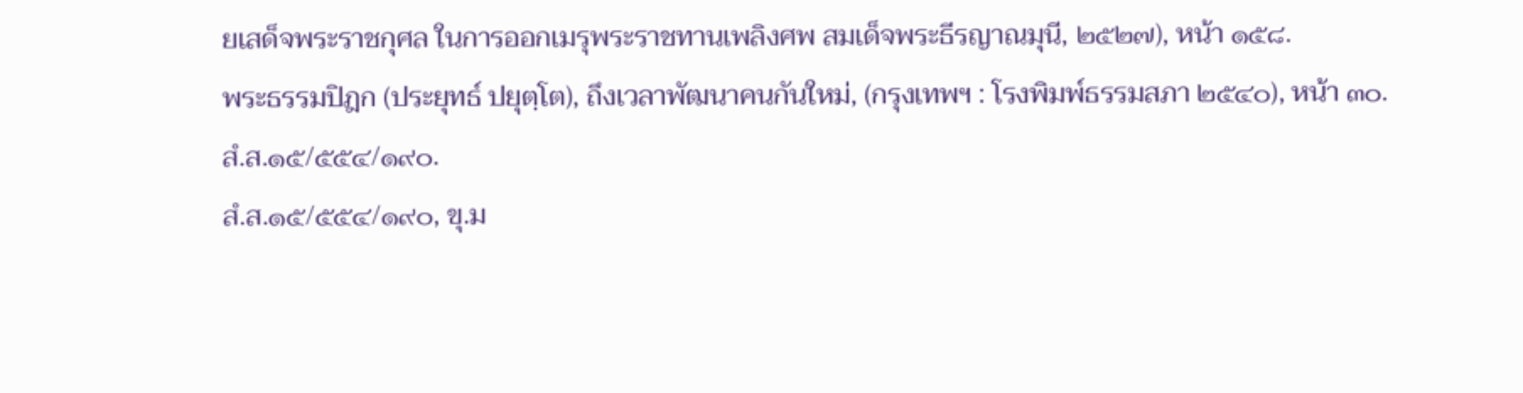ยเสด็จพระราชกุศล ในการออกเมรุพระราชทานเพลิงศพ สมเด็จพระธีรญาณมุนี, ๒๕๒๗), หน้า ๑๕๘.
พระธรรมปิฎก (ประยุทธ์ ปยุตฺโต), ถึงเวลาพัฒนาคนกันใหม่, (กรุงเทพฯ : โรงพิมพ์ธรรมสภา ๒๕๔๐), หน้า ๓๐.
สํ.ส.๑๕/๕๕๔/๑๙๐.
สํ.ส.๑๕/๕๕๔/๑๙๐, ขุ.ม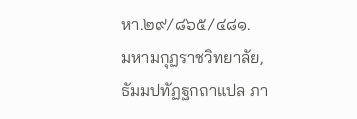หา.๒๙/๘๖๕/๔๘๑.
มหามกุฏราชวิทยาลัย, ธัมมปทัฏฐกถาแปล ภา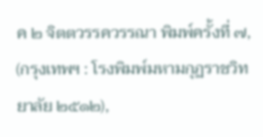ค ๒ จิตตวรรควรรณา พิมพ์ครั้งที่ ๗, (กรุงเทพฯ : โรงพิมพ์มหามกุฏราชวิทยาลัย ๒๕๑๒),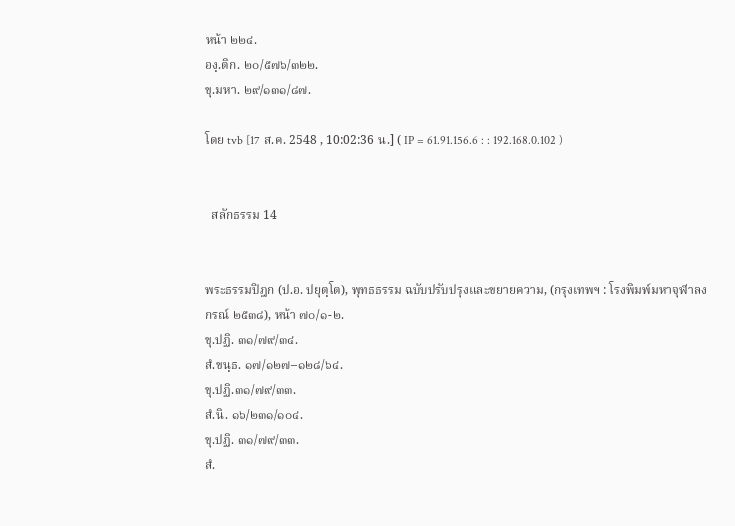หน้า ๒๒๔.
องฺ.ติก. ๒๐/๕๗๖/๓๒๒.
ขุ.มหา. ๒๙/๑๓๑/๘๗.

โดย tvb [17 ส.ค. 2548 , 10:02:36 น.] ( IP = 61.91.156.6 : : 192.168.0.102 )


  สลักธรรม 14


พระธรรมปิฎก (ป.อ. ปยุตฺโต), พุทธธรรม ฉบับปรับปรุงและขยายความ, (กรุงเทพฯ : โรงพิมพ์มหาจุฬาลงกรณ์ ๒๕๓๘), หน้า ๗๐/๑-๒.
ขุ.ปฏิ. ๓๑/๗๙/๓๔.
สํ.ขนฺธ. ๑๗/๑๒๗–๑๒๘/๖๔.
ขุ.ปฏิ.๓๑/๗๙/๓๓.
สํ.นิ. ๑๖/๒๓๑/๑๐๔.
ขุ.ปฏิ. ๓๑/๗๙/๓๓.
สํ.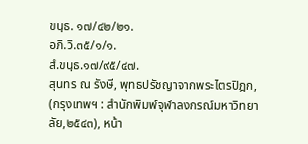ขนฺธ. ๑๗/๔๒/๒๑.
อภิ.วิ.๓๕/๑/๑.
สํ.ขนฺธ.๑๗/๙๕/๔๗.
สุนทร ณ รังษี, พุทธปรัชญาจากพระไตรปิฎก, (กรุงเทพฯ : สำนักพิมพ์จุฬาลงกรณ์มหาวิทยาลัย,๒๕๔๓), หน้า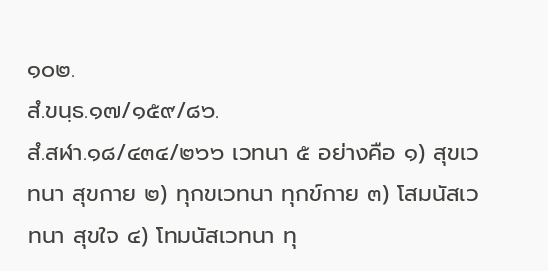๑๐๒.
สํ.ขนฺธ.๑๗/๑๕๙/๘๖.
สํ.สฬา.๑๘/๔๓๔/๒๖๖ เวทนา ๕ อย่างคือ ๑) สุขเวทนา สุขกาย ๒) ทุกขเวทนา ทุกข์กาย ๓) โสมนัสเวทนา สุขใจ ๔) โทมนัสเวทนา ทุ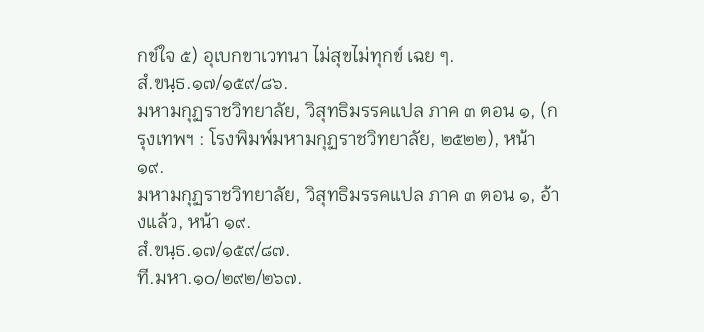กข์ใจ ๕) อุเบกขาเวทนา ไม่สุขไม่ทุกข์ เฉย ๆ.
สํ.ขนฺธ.๑๗/๑๕๙/๘๖.
มหามกุฏราชวิทยาลัย, วิสุทธิมรรคแปล ภาค ๓ ตอน ๑, (กรุงเทพฯ : โรงพิมพ์มหามกุฏราชวิทยาลัย, ๒๕๒๒), หน้า ๑๙.
มหามกุฏราชวิทยาลัย, วิสุทธิมรรคแปล ภาค ๓ ตอน ๑, อ้างแล้ว, หน้า ๑๙.
สํ.ขนฺธ.๑๗/๑๕๙/๘๗.
ที.มหา.๑๐/๒๙๒/๒๖๗.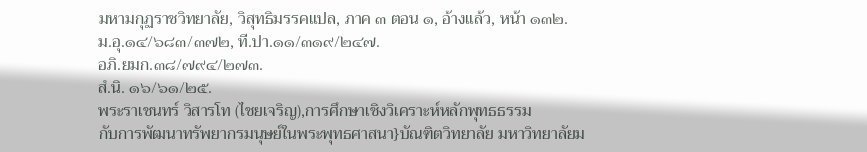มหามกุฏราชวิทยาลัย, วิสุทธิมรรคแปล, ภาค ๓ ตอน ๑, อ้างแล้ว, หน้า ๑๓๒.
ม.อุ.๑๔/๖๘๓/๓๗๒, ที.ปา.๑๑/๓๑๙/๒๔๗.
อภิ.ยมก.๓๘/๗๙๔/๒๗๓.
สํ.นิ. ๑๖/๖๑/๒๕.
พระราเชนทร์ วิสารโท (ไชยเจริญ),การศึกษาเชิงวิเคราะห์หลักพุทธธรรม
กับการพัฒนาทรัพยากรมนุษย์ในพระพุทธศาสนา}บัณฑิตวิทยาลัย มหาวิทยาลัยม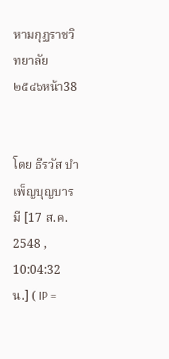หามกุฏราชวิทยาลัย ๒๕๔๖หน้า38


โดย ธีรวัส บำเพ็ญบุญบารมี [17 ส.ค. 2548 , 10:04:32 น.] ( IP =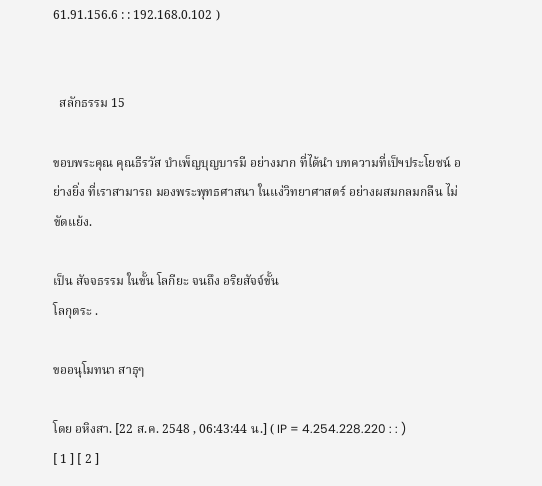61.91.156.6 : : 192.168.0.102 )


  สลักธรรม 15

ขอบพระคุณ คุณธีรวัส บำเพ็ญบุญบารมี อย่างมาก ที่ได้นำ บทความที่เป็ฯประโยชน์ อย่างยิ่ง ที่เราสามารถ มองพระพุทธศาสนา ในแง่วิทยาศาสตร์ อย่างผสมกลมกลืน ไม่ขัดแย้ง.

เป็น สัจจธรรม ในขั้น โลกียะ จนถึง อริยสัจจ์ขั้น
โลกุตระ .

ขออนุโมทนา สาธุๆ

โดย อหิงสา. [22 ส.ค. 2548 , 06:43:44 น.] ( IP = 4.254.228.220 : : )
[ 1 ] [ 2 ]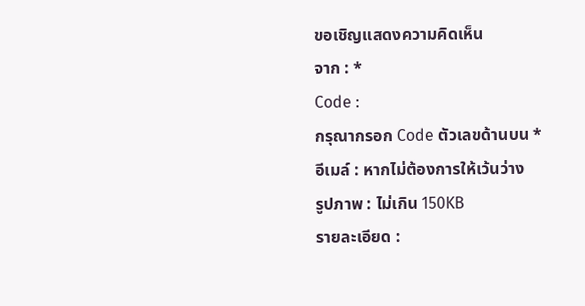ขอเชิญแสดงความคิดเห็น
จาก : *
Code :
กรุณากรอก Code ตัวเลขด้านบน *
อีเมล์ : หากไม่ต้องการให้เว้นว่าง
รูปภาพ : ไม่เกิน 150KB
รายละเอียด :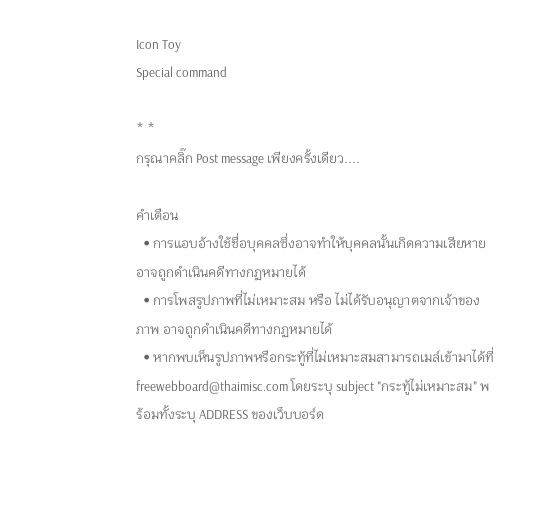Icon Toy
Special command

* *
กรุณาคลิ๊ก Post message เพียงครั้งเดียว....

คำเตือน
  • การแอบอ้างใช้ชื่อบุคคลซึ่งอาจทำให้บุคคลนั้นเกิดความเสียหาย อาจถูกดำเนินคดีทางกฏหมายได้
  • การโพสรูปภาพที่ไม่เหมาะสม หรือ ไม่ได้รับอนุญาตจากเจ้าของภาพ อาจถูกดำเนินคดีทางกฏหมายได้
  • หากพบเห็นรูปภาพหรือกระทู้ที่ไม่เหมาะสมสามารถเมล์เข้ามาได้ที่ freewebboard@thaimisc.com โดยระบุ subject "กระทู้ไม่เหมาะสม" พร้อมทั้งระบุ ADDRESS ของเว็บบอร์ด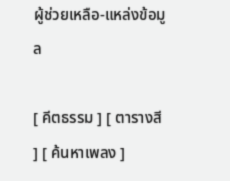ผู้ช่วยเหลือ-แหล่งข้อมูล

[ คีตธรรม ] [ ตารางสี ] [ ค้นหาเพลง ]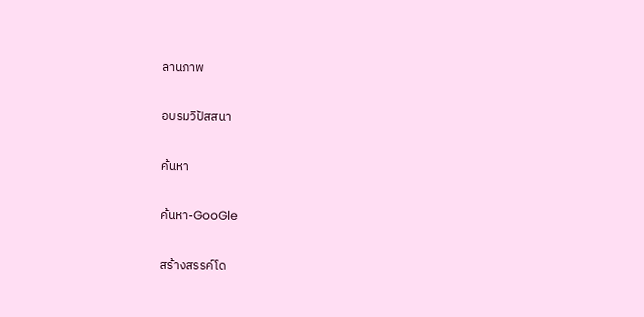ลานภาพ

อบรมวิปัสสนา

ค้นหา

ค้นหา-GooGle

สร้างสรรค์โด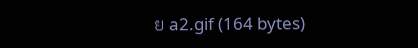ย a2.gif (164 bytes)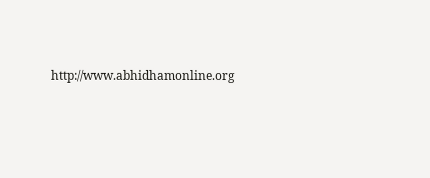http://www.abhidhamonline.org